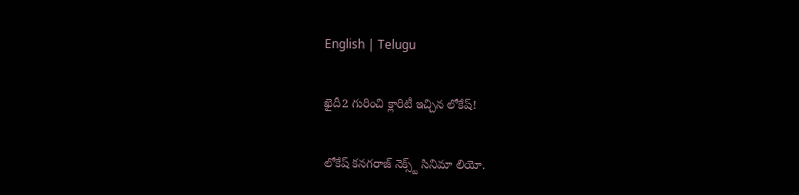English | Telugu

ఖైదీ2 గురించి క్లారిటీ ఇచ్చిన లోకేష్‌!

లోకేష్ క‌న‌గ‌రాజ్ నెక్స్ట్ సినిమా లియో.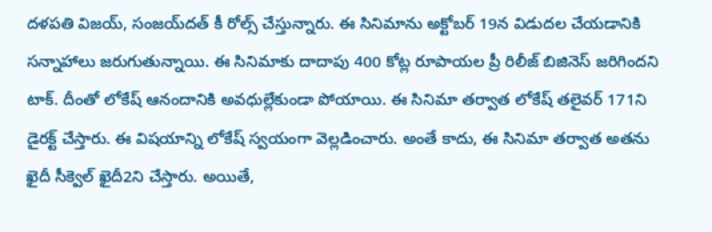ద‌ళ‌ప‌తి విజ‌య్‌, సంజ‌య్‌ద‌త్ కీ రోల్స్ చేస్తున్నారు. ఈ సినిమాను అక్టోబ‌ర్ 19న విడుద‌ల చేయ‌డానికి స‌న్నాహాలు జ‌రుగుతున్నాయి. ఈ సినిమాకు దాదాపు 400 కోట్ల రూపాయ‌ల ప్రీ రిలీజ్ బిజినెస్ జ‌రిగింద‌ని టాక్‌. దీంతో లోకేష్ ఆనందానికి అవ‌ధుల్లేకుండా పోయాయి. ఈ సినిమా తర్వాత లోకేష్ త‌లైవ‌ర్ 171ని డైర‌క్ట్ చేస్తారు. ఈ విష‌యాన్ని లోకేష్ స్వ‌యంగా వెల్ల‌డించారు. అంతే కాదు, ఈ సినిమా త‌ర్వాత అత‌ను ఖైదీ సీక్వెల్ ఖైదీ2ని చేస్తారు. అయితే,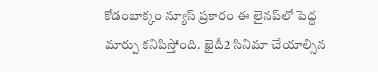కోడంబాక్కం న్యూస్ ప్ర‌కారం ఈ లైన‌ప్‌లో పెద్ద మార్పు క‌నిపిస్తోంది. ఖైదీ2 సినిమా చేయాల్సిన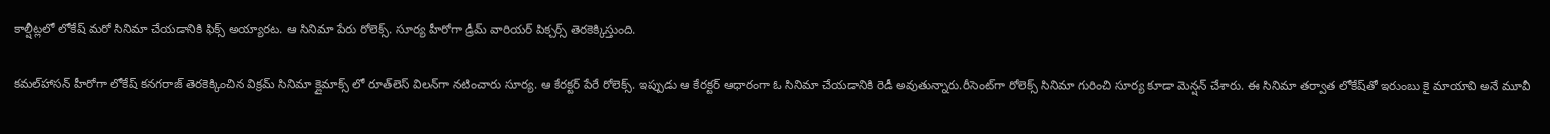కాల్షీట్ల‌లో లోకేష్ మ‌రో సినిమా చేయ‌డానికి ఫిక్స్ అయ్యార‌ట‌. ఆ సినిమా పేరు రోలెక్స్. సూర్య హీరోగా డ్రీమ్ వారియ‌ర్ పిక్చ‌ర్స్ తెర‌కెక్కిస్తుంది.

క‌మ‌ల్‌హాసన్ హీరోగా లోకేష్ క‌న‌గ‌రాజ్ తెర‌కెక్కించిన విక్ర‌మ్ సినిమా క్లైమాక్స్ లో రూత్‌లెస్ విల‌న్‌గా న‌టించారు సూర్య‌. ఆ కేర‌క్ట‌ర్ పేరే రోలెక్స్. ఇప్పుడు ఆ కేర‌క్ట‌ర్ ఆధారంగా ఓ సినిమా చేయ‌డానికి రెడీ అవుతున్నారు.రీసెంట్‌గా రోలెక్స్ సినిమా గురించి సూర్య కూడా మెన్ష‌న్ చేశారు. ఈ సినిమా త‌ర్వాత లోకేష్‌తో ఇరుంబు కై మాయావి అనే మూవీ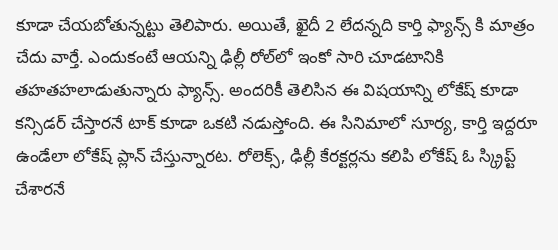కూడా చేయ‌బోతున్న‌ట్టు తెలిపారు. అయితే, ఖైదీ 2 లేద‌న్న‌ది కార్తి ఫ్యాన్స్ కి మాత్రం చేదు వార్తే. ఎందుకంటే ఆయ‌న్ని ఢిల్లీ రోల్‌లో ఇంకో సారి చూడ‌టానికి త‌హ‌త‌హ‌లాడుతున్నారు ఫ్యాన్స్. అంద‌రికీ తెలిసిన ఈ విష‌యాన్ని లోకేష్ కూడా క‌న్సిడ‌ర్ చేస్తార‌నే టాక్ కూడా ఒక‌టి న‌డుస్తోంది. ఈ సినిమాలో సూర్య‌, కార్తి ఇద్ద‌రూ ఉండేలా లోకేష్ ప్లాన్ చేస్తున్నార‌ట‌. రోలెక్స్, ఢిల్లీ కేర‌క్ట‌ర్ల‌ను క‌లిపి లోకేష్ ఓ స్క్రిప్ట్ చేశార‌నే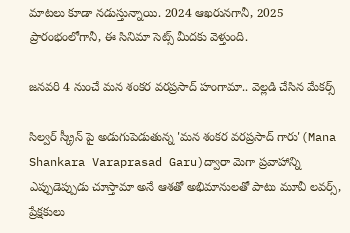మాట‌లు కూడా న‌డుస్తున్నాయి. 2024 ఆఖ‌రున‌గానీ, 2025 ప్రారంభంలోగానీ, ఈ సినిమా సెట్స్ మీద‌కు వెళ్తుంది.

జనవరి 4 నుంచే మన శంకర వరప్రసాద్ హంగామా.. వెల్లడి చేసిన మేకర్స్

సిల్వర్ స్క్రీన్ పై అడుగుపెడుతున్న 'మన శంకర వరప్రసాద్ గారు'(Mana Shankara Varaprasad Garu)ద్వారా మెగా ప్రవాహాన్ని ఎప్పుడెప్పుడు చూస్తామా అనే ఆశతో అభిమానులతో పాటు మూవీ లవర్స్, ప్రేక్షకులు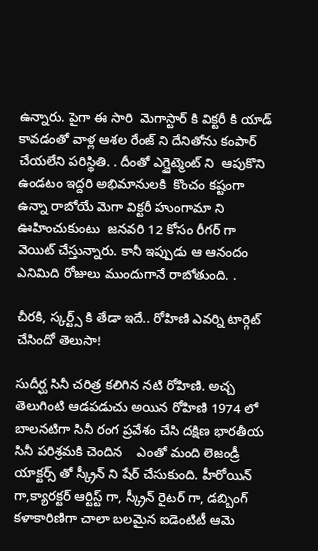ఉన్నారు. పైగా ఈ సారి  మెగాస్టార్ కి విక్టరీ కి యాడ్ కావడంతో వాళ్ల ఆశల రేంజ్ ని దేనితోను కంపార్ చేయలేని పరిస్థితి. . దీంతో ఎగ్జైట్మెంట్ ని  ఆపుకొని ఉండటం ఇద్దరి అభిమానులకి  కొంచం కష్టంగా ఉన్నా రాబోయే మెగా విక్టరీ హుంగామా ని ఊహించుకుంటు  జనవరి 12 కోసం రీగర్ గా  వెయిట్ చేస్తున్నారు. కానీ ఇప్పుడు ఆ ఆనందం ఎనిమిది రోజులు ముందుగానే రాబోతుంది. .

చీరకి, స్కర్ట్స్ కి తేడా ఇదే.. రోహిణి ఎవర్ని టార్గెట్ చేసిందో తెలుసా!

సుదీర్ఘ సినీ చరిత్ర కలిగిన నటి రోహిణి. అచ్చ తెలుగింటి ఆడపడుచు అయిన రోహిణి 1974 లో బాలనటిగా సినీ రంగ ప్రవేశం చేసి దక్షిణ భారతీయ సినీ పరిశ్రమకి చెందిన    ఎంతో మంది లెజండ్రీ యాక్టర్స్ తో స్క్రీన్ ని షేర్ చేసుకుంది. హీరోయిన్ గా,క్యారక్టర్ ఆర్టిస్ట్ గా, స్క్రీన్ రైటర్ గా, డబ్బింగ్ కళాకారిణిగా చాలా బలమైన ఐడెంటిటీ ఆమె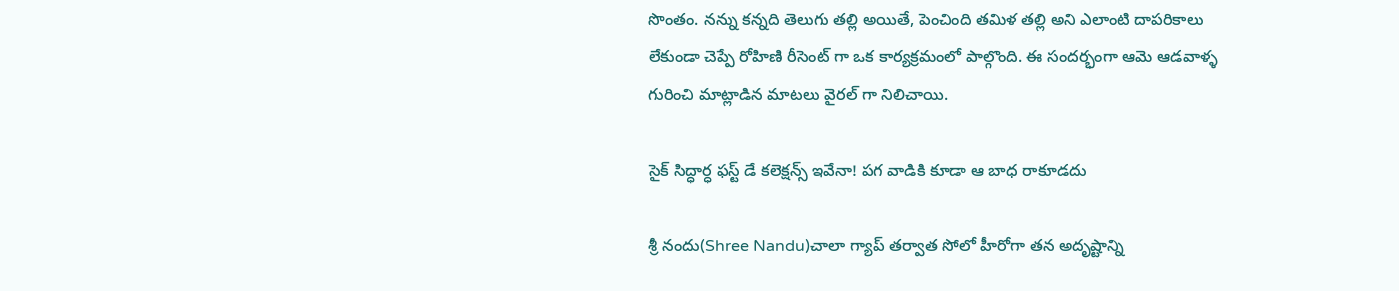సొంతం. నన్ను కన్నది తెలుగు తల్లి అయితే, పెంచింది తమిళ తల్లి అని ఎలాంటి దాపరికాలు లేకుండా చెప్పే రోహిణి రీసెంట్ గా ఒక కార్యక్రమంలో పాల్గొంది. ఈ సందర్భంగా ఆమె ఆడవాళ్ళ గురించి మాట్లాడిన మాటలు వైరల్ గా నిలిచాయి.

సైక్ సిద్ధార్ధ ఫస్ట్ డే కలెక్షన్స్ ఇవేనా! పగ వాడికి కూడా ఆ బాధ రాకూడదు

శ్రీ నందు(Shree Nandu)చాలా గ్యాప్ తర్వాత సోలో హీరోగా తన అదృష్టాన్ని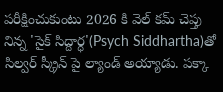పరీక్షించుకుంటు 2026 కి వెల్ కమ్ చెప్తు నిన్న 'సైక్ సిద్దార్ధ'(Psych Siddhartha)తో సిల్వర్ స్క్రీన్ పై ల్యాండ్ అయ్యాడు. పక్కా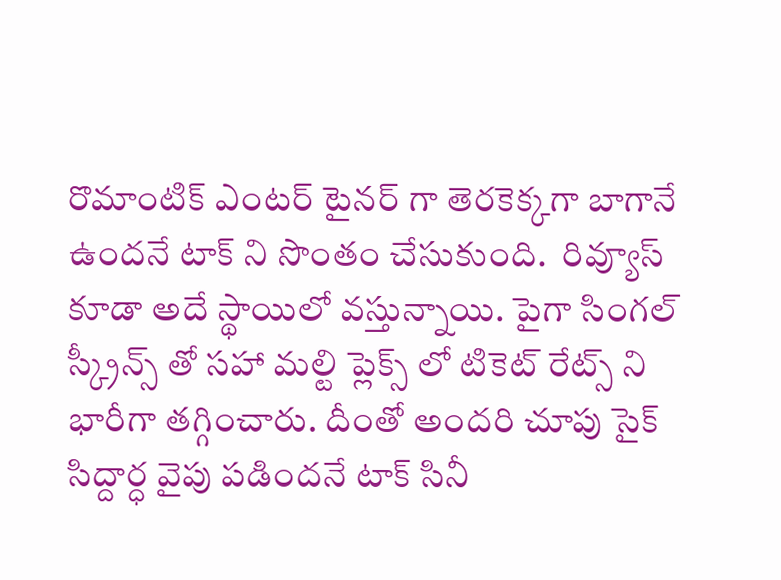రొమాంటిక్ ఎంటర్ టైనర్ గా తెరకెక్కగా బాగానే ఉందనే టాక్ ని సొంతం చేసుకుంది.  రివ్యూస్ కూడా అదే స్థాయిలో వస్తున్నాయి. పైగా సింగల్ స్క్రీన్స్ తో సహా మల్టి ప్లెక్స్ లో టికెట్ రేట్స్ ని భారీగా తగ్గించారు. దీంతో అందరి చూపు సైక్ సిద్దార్ధ వైపు పడిందనే టాక్ సినీ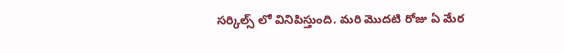సర్కిల్స్ లో వినిపిస్తుంది. మరి మొదటి రోజు ఏ మేర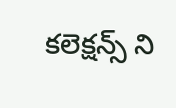కలెక్షన్స్ ని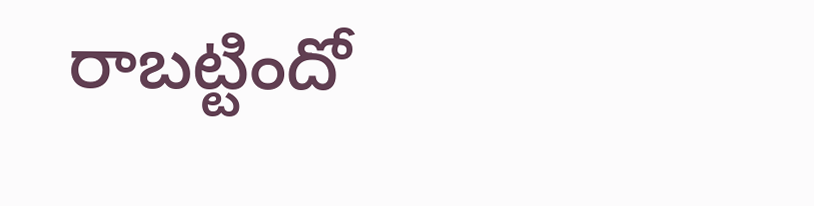రాబట్టిందో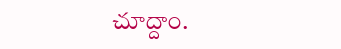చూద్దాం.